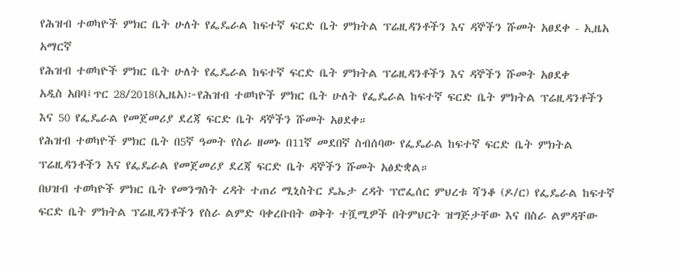የሕዝብ ተወካዮች ምክር ቤት ሁለት የፌዴራል ከፍተኛ ፍርድ ቤት ምክትል ፕሬዚዳንቶችን እና ዳኞችን ሹመት አፀደቀ - ኢዜአ አማርኛ
የሕዝብ ተወካዮች ምክር ቤት ሁለት የፌዴራል ከፍተኛ ፍርድ ቤት ምክትል ፕሬዚዳንቶችን እና ዳኞችን ሹመት አፀደቀ
አዲስ አበባ፤ጥር 28/2018(ኢዜአ)፦የሕዝብ ተወካዮች ምክር ቤት ሁለት የፌዴራል ከፍተኛ ፍርድ ቤት ምክትል ፕሬዚዳንቶችን እና 50 የፌዴራል የመጀመሪያ ደረጃ ፍርድ ቤት ዳኞችን ሹመት አፀደቀ።
የሕዝብ ተወካዮች ምክር ቤት በ5ኛ ዓመት የስራ ዘመኑ በ11ኛ መደበኛ ስብሰባው የፌዴራል ከፍተኛ ፍርድ ቤት ምክትል ፕሬዚዳንቶችን እና የፌዴራል የመጀመሪያ ደረጃ ፍርድ ቤት ዳኞችን ሹመት አፅድቋል።
በህዝብ ተወካዮች ምክር ቤት የመንግስት ረዳት ተጠሪ ሚኒስትር ዴኤታ ረዳት ፕሮፌሰር ምህረቱ ሻንቆ (ዶ/ር) የፌዴራል ከፍተኛ ፍርድ ቤት ምክትል ፕሬዚዳንቶችን የስራ ልምድ ባቀረቡበት ወቅት ተሿሚዎች በትምህርት ዝግጅታቸው እና በስራ ልምዳቸው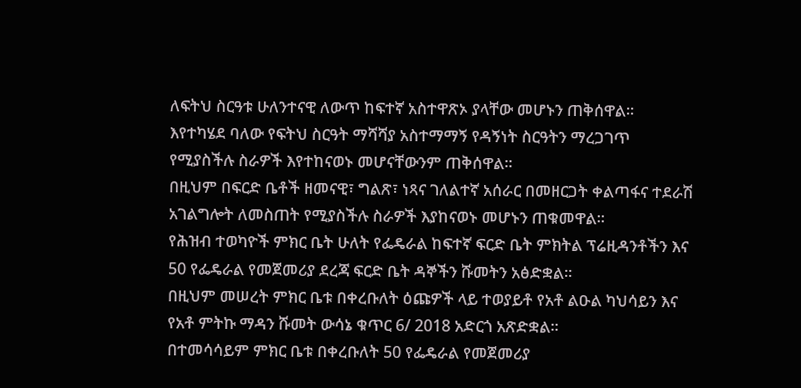ለፍትህ ስርዓቱ ሁለንተናዊ ለውጥ ከፍተኛ አስተዋጽኦ ያላቸው መሆኑን ጠቅሰዋል፡፡
እየተካሄደ ባለው የፍትህ ስርዓት ማሻሻያ አስተማማኝ የዳኝነት ስርዓትን ማረጋገጥ የሚያስችሉ ስራዎች እየተከናወኑ መሆናቸውንም ጠቅሰዋል፡፡
በዚህም በፍርድ ቤቶች ዘመናዊ፣ ግልጽ፣ ነጻና ገለልተኛ አሰራር በመዘርጋት ቀልጣፋና ተደራሽ አገልግሎት ለመስጠት የሚያስችሉ ስራዎች እያከናወኑ መሆኑን ጠቁመዋል።
የሕዝብ ተወካዮች ምክር ቤት ሁለት የፌዴራል ከፍተኛ ፍርድ ቤት ምክትል ፕሬዚዳንቶችን እና 50 የፌዴራል የመጀመሪያ ደረጃ ፍርድ ቤት ዳኞችን ሹመትን አፅድቋል፡፡
በዚህም መሠረት ምክር ቤቱ በቀረቡለት ዕጩዎች ላይ ተወያይቶ የአቶ ልዑል ካህሳይን እና የአቶ ምትኩ ማዳን ሹመት ውሳኔ ቁጥር 6/ 2018 አድርጎ አጽድቋል።
በተመሳሳይም ምክር ቤቱ በቀረቡለት 50 የፌዴራል የመጀመሪያ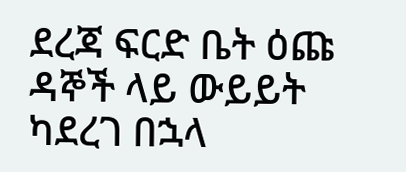ደረጃ ፍርድ ቤት ዕጩ ዳኞች ላይ ውይይት ካደረገ በኋላ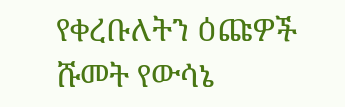የቀረቡለትን ዕጩዎች ሹመት የውሳኔ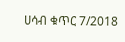ሀሳብ ቁጥር 7/2018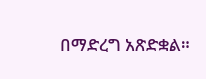በማድረግ አጽድቋል።